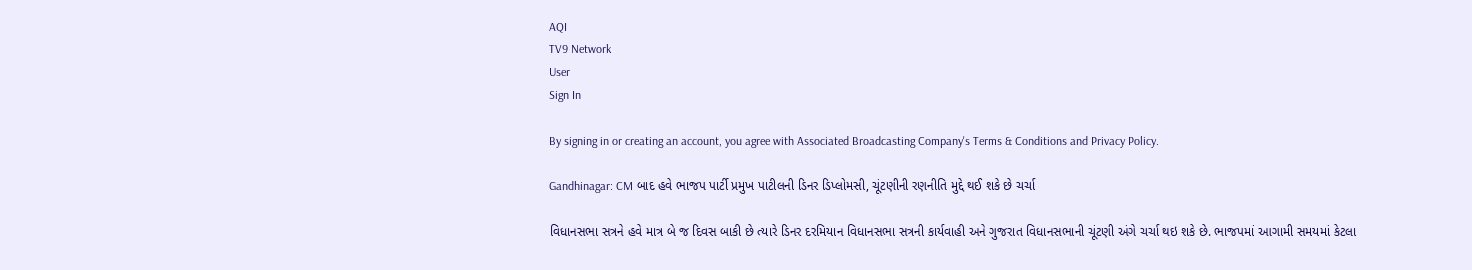AQI
TV9 Network
User
Sign In

By signing in or creating an account, you agree with Associated Broadcasting Company's Terms & Conditions and Privacy Policy.

Gandhinagar: CM બાદ હવે ભાજપ પાર્ટી પ્રમુખ પાટીલની ડિનર ડિપ્લોમસી, ચૂંટણીની રણનીતિ મુદ્દે થઈ શકે છે ચર્ચા

વિધાનસભા સત્રને હવે માત્ર બે જ દિવસ બાકી છે ત્યારે ડિનર દરમિયાન વિધાનસભા સત્રની કાર્યવાહી અને ગુજરાત વિધાનસભાની ચૂંટણી અંગે ચર્ચા થઇ શકે છે. ભાજપમાં આગામી સમયમાં કેટલા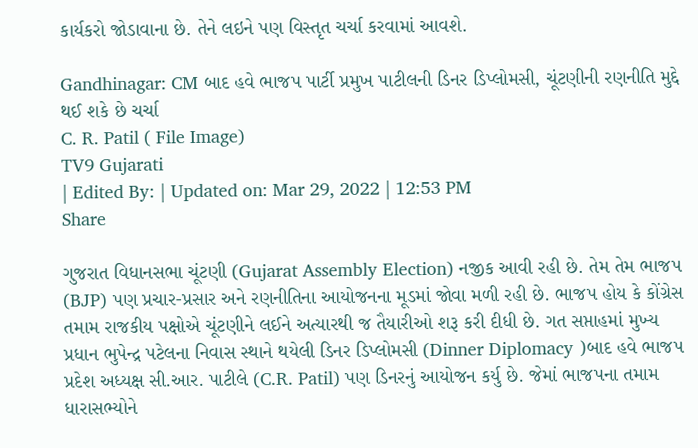કાર્યકરો જોડાવાના છે. તેને લઇને પણ વિસ્તૃત ચર્ચા કરવામાં આવશે.

Gandhinagar: CM બાદ હવે ભાજપ પાર્ટી પ્રમુખ પાટીલની ડિનર ડિપ્લોમસી, ચૂંટણીની રણનીતિ મુદ્દે થઈ શકે છે ચર્ચા
C. R. Patil ( File Image)
TV9 Gujarati
| Edited By: | Updated on: Mar 29, 2022 | 12:53 PM
Share

ગુજરાત વિધાનસભા ચૂંટણી (Gujarat Assembly Election) નજીક આવી રહી છે. તેમ તેમ ભાજપ (BJP) પણ પ્રચાર-પ્રસાર અને રણનીતિના આયોજનના મૂડમાં જોવા મળી રહી છે. ભાજપ હોય કે કોંગ્રેસ તમામ રાજકીય પક્ષોએ ચૂંટણીને લઈને અત્યારથી જ તૈયારીઓ શરૂ કરી દીધી છે. ગત સપ્તાહમાં મુખ્ય પ્રધાન ભુપેન્દ્ર પટેલના નિવાસ સ્થાને થયેલી ડિનર ડિપ્લોમસી (Dinner Diplomacy )બાદ હવે ભાજપ પ્રદેશ અધ્યક્ષ સી.આર. પાટીલે (C.R. Patil) પણ ડિનરનું આયોજન કર્યુ છે. જેમાં ભાજપના તમામ ધારાસભ્યોને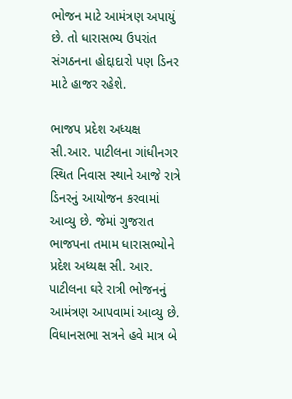ભોજન માટે આમંત્રણ અપાયું છે. તો ધારાસભ્ય ઉપરાંત સંગઠનના હોદ્દાદારો પણ ડિનર માટે હાજર રહેશે.

ભાજપ પ્રદેશ અધ્યક્ષ સી.આર. પાટીલના ગાંધીનગર સ્થિત નિવાસ સ્થાને આજે રાત્રે ડિનરનું આયોજન કરવામાં આવ્યુ છે. જેમાં ગુજરાત ભાજપના તમામ ધારાસભ્યોને પ્રદેશ અધ્યક્ષ સી. આર. પાટીલના ઘરે રાત્રી ભોજનનું આમંત્રણ આપવામાં આવ્યુ છે. વિધાનસભા સત્રને હવે માત્ર બે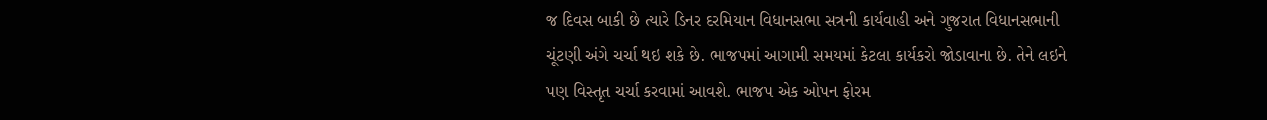જ દિવસ બાકી છે ત્યારે ડિનર દરમિયાન વિધાનસભા સત્રની કાર્યવાહી અને ગુજરાત વિધાનસભાની ચૂંટણી અંગે ચર્ચા થઇ શકે છે. ભાજપમાં આગામી સમયમાં કેટલા કાર્યકરો જોડાવાના છે. તેને લઇને પણ વિસ્તૃત ચર્ચા કરવામાં આવશે. ભાજપ એક ઓપન ફોરમ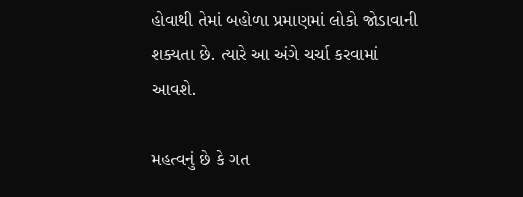હોવાથી તેમાં બહોળા પ્રમાણમાં લોકો જોડાવાની શક્યતા છે. ત્યારે આ અંગે ચર્ચા કરવામાં આવશે.

મહત્વનું છે કે ગત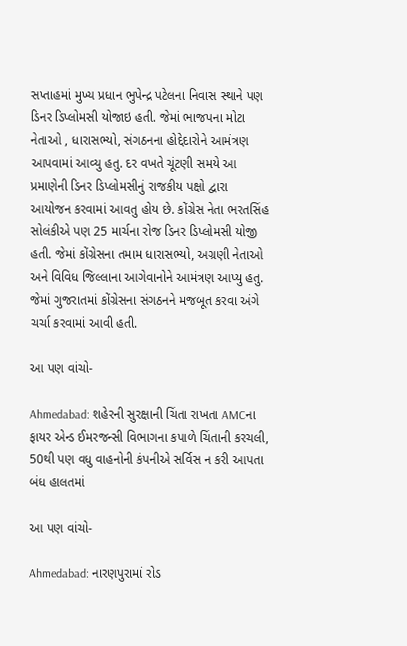સપ્તાહમાં મુખ્ય પ્રધાન ભુપેન્દ્ર પટેલના નિવાસ સ્થાને પણ ડિનર ડિપ્લોમસી યોજાઇ હતી. જેમાં ભાજપના મોટા નેતાઓ , ધારાસભ્યો, સંગઠનના હોદ્દેદારોને આમંત્રણ આપવામાં આવ્યુ હતુ. દર વખતે ચૂંટણી સમયે આ પ્રમાણેની ડિનર ડિપ્લોમસીનું રાજકીય પક્ષો દ્વારા આયોજન કરવામાં આવતુ હોય છે. કોંગ્રેસ નેતા ભરતસિંહ સોલંકીએ પણ 25 માર્ચના રોજ ડિનર ડિપ્લોમસી યોજી હતી. જેમાં કોંગ્રેસના તમામ ધારાસભ્યો, અગ્રણી નેતાઓ અને વિવિધ જિલ્લાના આગેવાનોને આમંત્રણ આપ્યુ હતુ. જેમાં ગુજરાતમાં કોંગ્રેસના સંગઠનને મજબૂત કરવા અંગે ચર્ચા કરવામાં આવી હતી.

આ પણ વાંચો-

Ahmedabad: શહેરની સુરક્ષાની ચિંતા રાખતા AMCના ફાયર એન્ડ ઈમરજન્સી વિભાગના કપાળે ચિંતાની કરચલી, 50થી પણ વધુ વાહનોની કંપનીએ સર્વિસ ન કરી આપતા બંધ હાલતમાં

આ પણ વાંચો-

Ahmedabad: નારણપુરામાં રોડ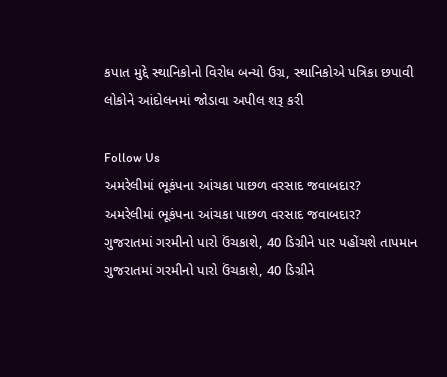કપાત મુદ્દે સ્થાનિકોનો વિરોધ બન્યો ઉગ્ર, સ્થાનિકોએ પત્રિકા છપાવી લોકોને આંદોલનમાં જોડાવા અપીલ શરૂ કરી

Follow Us
અમરેલીમાં ભૂકંપના આંચકા પાછળ વરસાદ જવાબદાર?
અમરેલીમાં ભૂકંપના આંચકા પાછળ વરસાદ જવાબદાર?
ગુજરાતમાં ગરમીનો પારો ઉંચકાશે, 40 ડિગ્રીને પાર પહોંચશે તાપમાન
ગુજરાતમાં ગરમીનો પારો ઉંચકાશે, 40 ડિગ્રીને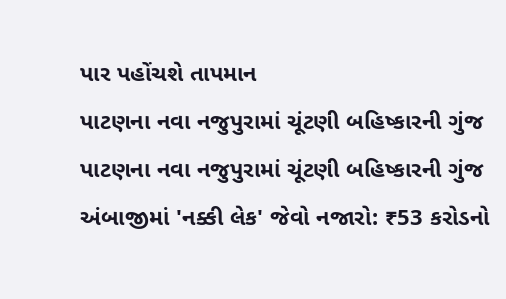પાર પહોંચશે તાપમાન
પાટણના નવા નજુપુરામાં ચૂંટણી બહિષ્કારની ગુંજ
પાટણના નવા નજુપુરામાં ચૂંટણી બહિષ્કારની ગુંજ
અંબાજીમાં 'નક્કી લેક' જેવો નજારો: ₹53 કરોડનો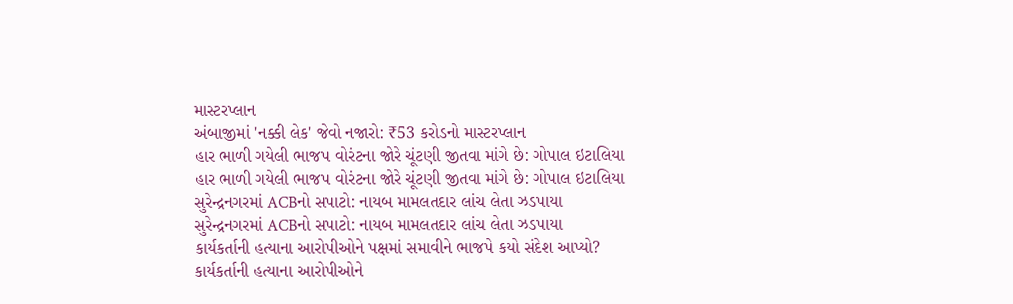માસ્ટરપ્લાન
અંબાજીમાં 'નક્કી લેક' જેવો નજારો: ₹53 કરોડનો માસ્ટરપ્લાન
હાર ભાળી ગયેલી ભાજપ વોરંટના જોરે ચૂંટણી જીતવા માંગે છે: ગોપાલ ઇટાલિયા
હાર ભાળી ગયેલી ભાજપ વોરંટના જોરે ચૂંટણી જીતવા માંગે છે: ગોપાલ ઇટાલિયા
સુરેન્દ્રનગરમાં ACBનો સપાટો: નાયબ મામલતદાર લાંચ લેતા ઝડપાયા
સુરેન્દ્રનગરમાં ACBનો સપાટો: નાયબ મામલતદાર લાંચ લેતા ઝડપાયા
કાર્યકર્તાની હત્યાના આરોપીઓને પક્ષમાં સમાવીને ભાજપે કયો સંદેશ આપ્યો?
કાર્યકર્તાની હત્યાના આરોપીઓને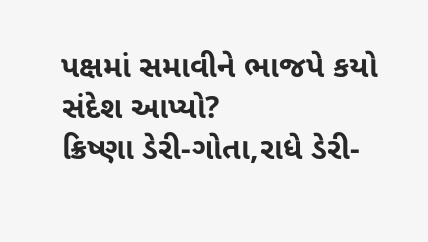પક્ષમાં સમાવીને ભાજપે કયો સંદેશ આપ્યો?
ક્રિષ્ણા ડેરી-ગોતા,રાધે ડેરી-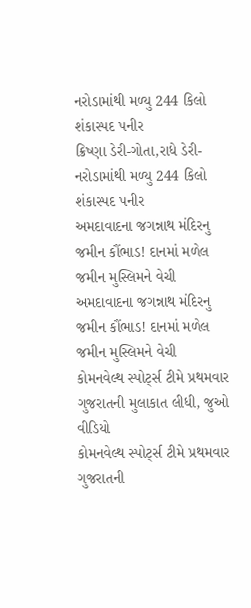નરોડામાંથી મળ્યુ 244 કિલો શંકાસ્પદ પનીર
ક્રિષ્ણા ડેરી-ગોતા,રાધે ડેરી-નરોડામાંથી મળ્યુ 244 કિલો શંકાસ્પદ પનીર
અમદાવાદના જગન્નાથ મંદિરનુ જમીન કૌંભાડ! દાનમાં મળેલ જમીન મુસ્લિમને વેચી
અમદાવાદના જગન્નાથ મંદિરનુ જમીન કૌંભાડ! દાનમાં મળેલ જમીન મુસ્લિમને વેચી
કોમનવેલ્થ સ્પોર્ટ્સ ટીમે પ્રથમવાર ગુજરાતની મુલાકાત લીધી, જુઓ વીડિયો
કોમનવેલ્થ સ્પોર્ટ્સ ટીમે પ્રથમવાર ગુજરાતની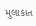મુલાકાત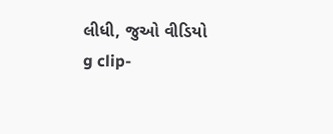લીધી, જુઓ વીડિયો
g clip-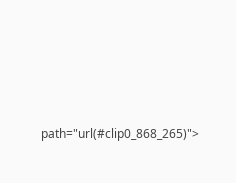path="url(#clip0_868_265)">